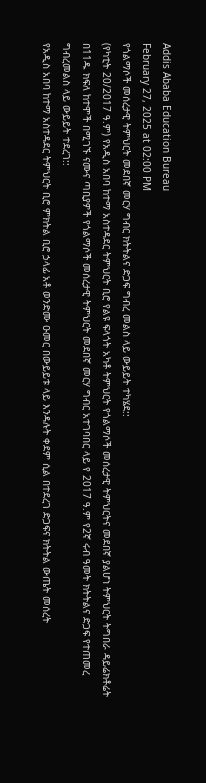Addis Ababa Education Bureau
February 27, 2025 at 02:00 PM
የጎልማሶች መሰረታዊ ትምህርት መደበኛ መርሃ ግብር ክትትልና ድጋፍ ግብረ መልስ ላይ ውይይት ተካሄደ::
(የካቲት 20/2017 ዓ.ም) የአዲስ አበባ ከተማ አስተዳደር ትምህርት ቢሮ የልዩ ፍላጎት አካቶ ትምህርት የጎልማሶች መሰረታዊ ትምህርትና መደበኛ ያልሆነ ትምህርት ትግበራ ዳይሬክቶሬት በ11ዱ ክፍለ ከተሞች በሚገኙ ናሙና ጣቢያዎች የጎልማሶች መሰረታዊ ትምህርት መደበኛ መርሃ ግብር አተገባበር ላይ የ 2017 ዓ.ም የ2ኛ ሩብ ዓመት ክትትልና ድጋፍ የተጠመረ ግብረመልስ ላይ ውይይት ተደረገ::
የአዲስ አበባ ከተማ አስተዳደር ትምህርት ቢሮ ምክትል ቢሮ ኃላፊ አቶ ወንድሙ ዑመር በውይይቱ ላይ እንዳሉት ቀደም ሲል በተደረገ ድጋፍና ክትትል ውጤት መሰረት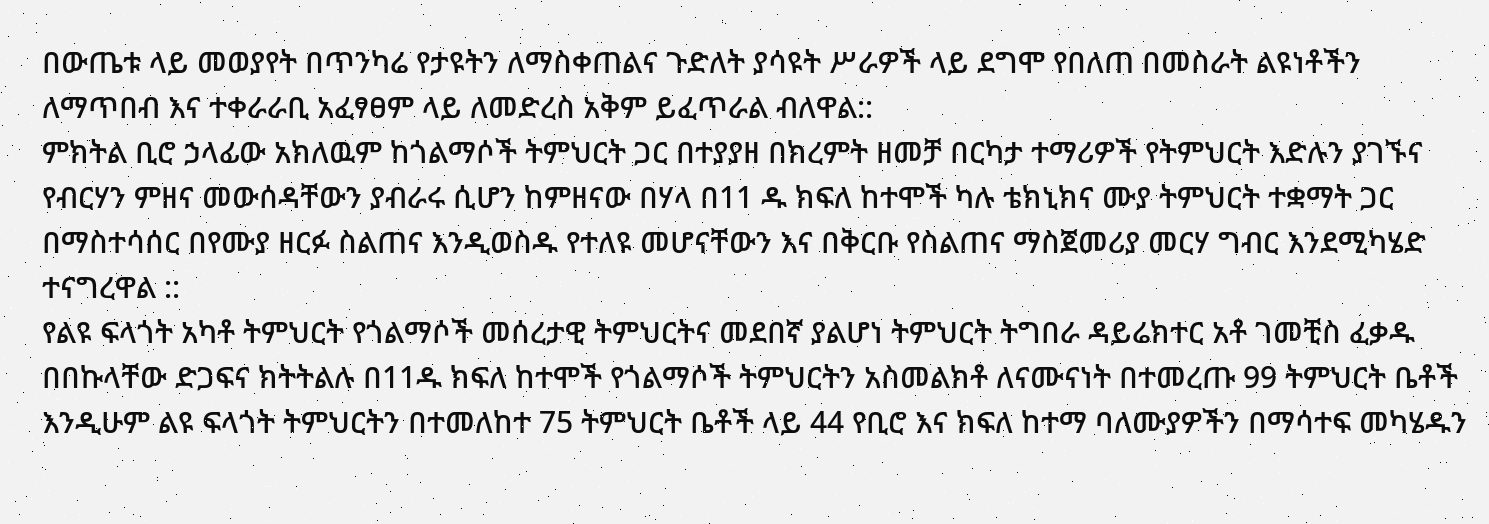በውጤቱ ላይ መወያየት በጥንካሬ የታዩትን ለማስቀጠልና ጉድለት ያሳዩት ሥራዎች ላይ ደግሞ የበለጠ በመስራት ልዩነቶችን ለማጥበብ እና ተቀራራቢ አፈፃፀም ላይ ለመድረስ አቅም ይፈጥራል ብለዋል::
ምክትል ቢሮ ኃላፊው አክለዉም ከጎልማሶች ትምህርት ጋር በተያያዘ በክረምት ዘመቻ በርካታ ተማሪዎች የትምህርት እድሉን ያገኙና የብርሃን ምዘና መውሰዳቸውን ያብራሩ ሲሆን ከምዘናው በሃላ በ11 ዱ ክፍለ ከተሞች ካሉ ቴክኒክና ሙያ ትምህርት ተቋማት ጋር በማስተሳሰር በየሙያ ዘርፉ ስልጠና እንዲወስዱ የተለዩ መሆናቸውን እና በቅርቡ የስልጠና ማስጀመሪያ መርሃ ግብር እንደሚካሄድ ተናግረዋል ::
የልዩ ፍላጎት አካቶ ትምህርት የጎልማሶች መሰረታዊ ትምህርትና መደበኛ ያልሆነ ትምህርት ትግበራ ዳይሬክተር አቶ ገመቺስ ፈቃዱ በበኩላቸው ድጋፍና ክትትልሉ በ11ዱ ክፍለ ከተሞች የጎልማሶች ትምህርትን አስመልክቶ ለናሙናነት በተመረጡ 99 ትምህርት ቤቶች እንዲሁም ልዩ ፍላጎት ትምህርትን በተመለከተ 75 ትምህርት ቤቶች ላይ 44 የቢሮ እና ክፍለ ከተማ ባለሙያዎችን በማሳተፍ መካሄዱን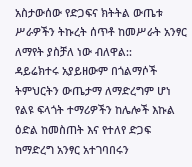አስታውሰው የድጋፍና ክትትል ውጤቱ ሥራዎችን ትኩረት ሰጥቶ ከመሥራት አንፃር ለማየት ያስቻለ ነው ብለዋል::
ዳይሬክተሩ አያይዘውም በጎልማሶች ትምህርትን ውጤታማ ለማድረግም ሆነ የልዩ ፍላጎት ተማሪዎችን ከሌሎች እኩል ዕድል ከመስጠት እና የተለየ ድጋፍ ከማድረግ አንፃር አተገባበሩን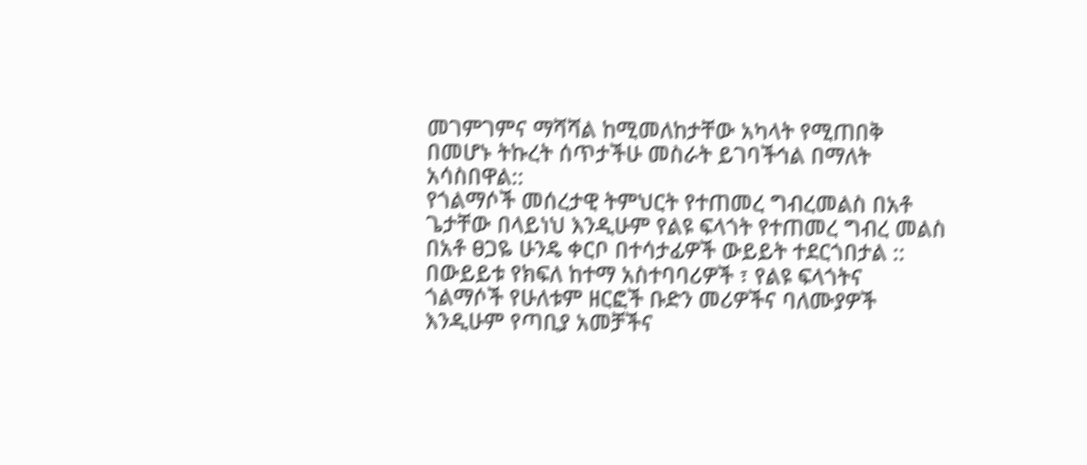መገምገምና ማሻሻል ከሚመለከታቸው አካላት የሚጠበቅ በመሆኑ ትኩረት ሰጥታችሁ መስራት ይገባችኅል በማለት አሳስበዋል::
የጎልማሶች መሰረታዊ ትምህርት የተጠመረ ግብረመልስ በአቶ ጌታቸው በላይነህ እንዲሁም የልዩ ፍላጎት የተጠመረ ግብረ መልስ በአቶ ፀጋዬ ሁንዴ ቀርቦ በተሳታፊዎች ውይይት ተደርጎበታል ::
በውይይቱ የክፍለ ከተማ አስተባባሪዎች ፣ የልዩ ፍላጎትና ጎልማሶች የሁለቱም ዘርፎች ቡድን መሪዎችና ባለሙያዎች እንዲሁም የጣቢያ አመቻችና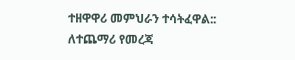ተዘዋዋሪ መምህራን ተሳትፈዋል::
ለተጨማሪ የመረጃ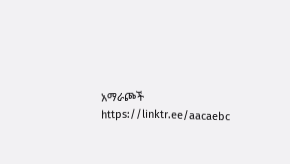አማራጮች
https://linktr.ee/aacaebc